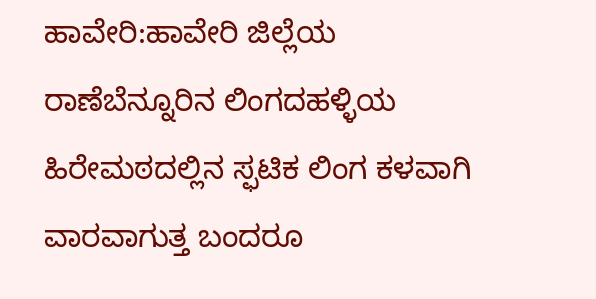ಹಾವೇರಿ:ಹಾವೇರಿ ಜಿಲ್ಲೆಯ ರಾಣೆಬೆನ್ನೂರಿನ ಲಿಂಗದಹಳ್ಳಿಯ ಹಿರೇಮಠದಲ್ಲಿನ ಸ್ಫಟಿಕ ಲಿಂಗ ಕಳವಾಗಿ ವಾರವಾಗುತ್ತ ಬಂದರೂ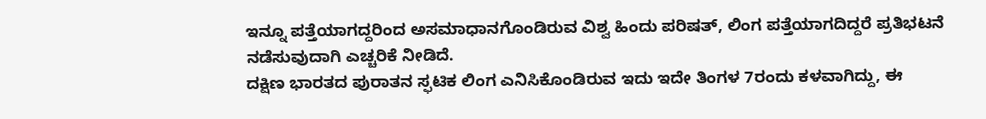ಇನ್ನೂ ಪತ್ತೆಯಾಗದ್ದರಿಂದ ಅಸಮಾಧಾನಗೊಂಡಿರುವ ವಿಶ್ವ ಹಿಂದು ಪರಿಷತ್, ಲಿಂಗ ಪತ್ತೆಯಾಗದಿದ್ದರೆ ಪ್ರತಿಭಟನೆ ನಡೆಸುವುದಾಗಿ ಎಚ್ಚರಿಕೆ ನೀಡಿದೆ.
ದಕ್ಷಿಣ ಭಾರತದ ಪುರಾತನ ಸ್ಫಟಿಕ ಲಿಂಗ ಎನಿಸಿಕೊಂಡಿರುವ ಇದು ಇದೇ ತಿಂಗಳ 7ರಂದು ಕಳವಾಗಿದ್ದು, ಈ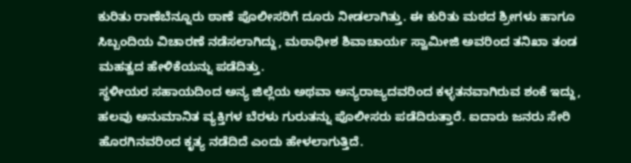ಕುರಿತು ರಾಣೆಬೆನ್ನೂರು ಠಾಣೆ ಪೊಲೀಸರಿಗೆ ದೂರು ನೀಡಲಾಗಿತ್ತು. ಈ ಕುರಿತು ಮಠದ ಶ್ರೀಗಳು ಹಾಗೂ ಸಿಬ್ಬಂದಿಯ ವಿಚಾರಣೆ ನಡೆಸಲಾಗಿದ್ದು, ಮಠಾಧೀಶ ಶಿವಾಚಾರ್ಯ ಸ್ವಾಮೀಜಿ ಅವರಿಂದ ತನಿಖಾ ತಂಡ ಮಹತ್ವದ ಹೇಳಿಕೆಯನ್ನು ಪಡೆದಿತ್ತು.
ಸ್ಥಳೀಯರ ಸಹಾಯದಿಂದ ಅನ್ಯ ಜಿಲ್ಲೆಯ ಅಥವಾ ಅನ್ಯರಾಜ್ಯದವರಿಂದ ಕಳ್ಳತನವಾಗಿರುವ ಶಂಕೆ ಇದ್ದು, ಹಲವು ಅನುಮಾನಿತ ವ್ಯಕ್ತಿಗಳ ಬೆರಳು ಗುರುತನ್ನು ಪೊಲೀಸರು ಪಡೆದಿರುತ್ತಾರೆ. ಐದಾರು ಜನರು ಸೇರಿ ಹೊರಗಿನವರಿಂದ ಕೃತ್ಯ ನಡೆದಿದೆ ಎಂದು ಹೇಳಲಾಗುತ್ತಿದೆ.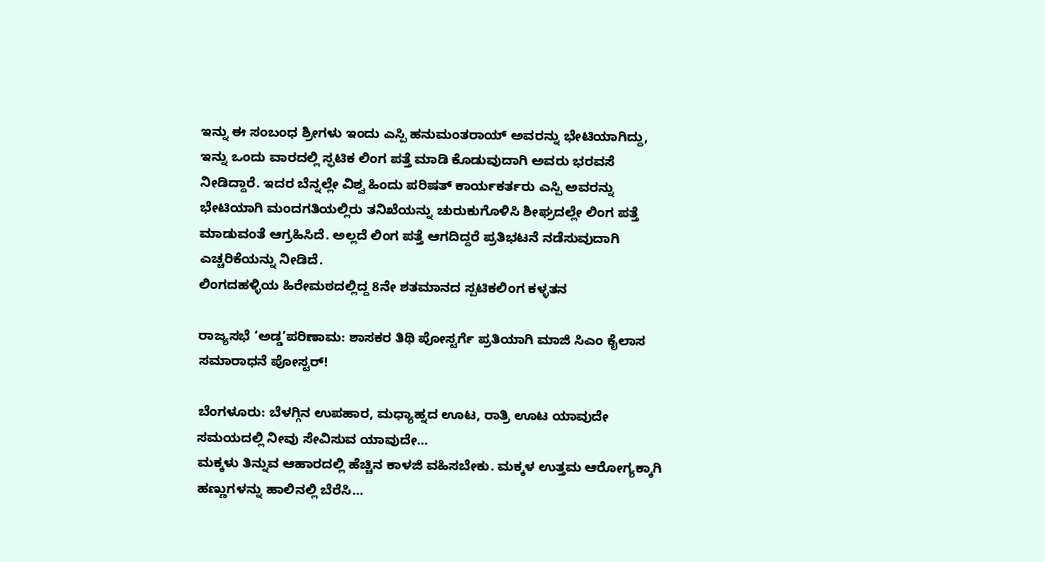ಇನ್ನು ಈ ಸಂಬಂಧ ಶ್ರೀಗಳು ಇಂದು ಎಸ್ಪಿ ಹನುಮಂತರಾಯ್ ಅವರನ್ನು ಭೇಟಿಯಾಗಿದ್ದು, ಇನ್ನು ಒಂದು ವಾರದಲ್ಲಿ ಸ್ಫಟಿಕ ಲಿಂಗ ಪತ್ತೆ ಮಾಡಿ ಕೊಡುವುದಾಗಿ ಅವರು ಭರವಸೆ ನೀಡಿದ್ದಾರೆ. ಇದರ ಬೆನ್ನಲ್ಲೇ ವಿಶ್ವ ಹಿಂದು ಪರಿಷತ್ ಕಾರ್ಯಕರ್ತರು ಎಸ್ಪಿ ಅವರನ್ನು ಭೇಟಿಯಾಗಿ ಮಂದಗತಿಯಲ್ಲಿರು ತನಿಖೆಯನ್ನು ಚುರುಕುಗೊಳಿಸಿ ಶೀಘ್ರದಲ್ಲೇ ಲಿಂಗ ಪತ್ತೆ ಮಾಡುವಂತೆ ಆಗ್ರಹಿಸಿದೆ. ಅಲ್ಲದೆ ಲಿಂಗ ಪತ್ತೆ ಆಗದಿದ್ದರೆ ಪ್ರತಿಭಟನೆ ನಡೆಸುವುದಾಗಿ ಎಚ್ಚರಿಕೆಯನ್ನು ನೀಡಿದೆ.
ಲಿಂಗದಹಳ್ಳಿಯ ಹಿರೇಮಠದಲ್ಲಿದ್ದ 8ನೇ ಶತಮಾನದ ಸ್ಪಟಿಕಲಿಂಗ ಕಳ್ಳತನ

ರಾಜ್ಯಸಭೆ ‘ಅಡ್ಡ’ಪರಿಣಾಮ: ಶಾಸಕರ ತಿಥಿ ಪೋಸ್ಟರ್ಗೆ ಪ್ರತಿಯಾಗಿ ಮಾಜಿ ಸಿಎಂ ಕೈಲಾಸ ಸಮಾರಾಧನೆ ಪೋಸ್ಟರ್!

ಬೆಂಗಳೂರು: ಬೆಳಗ್ಗಿನ ಉಪಹಾರ, ಮಧ್ಯಾಹ್ನದ ಊಟ, ರಾತ್ರಿ ಊಟ ಯಾವುದೇ ಸಮಯದಲ್ಲಿ ನೀವು ಸೇವಿಸುವ ಯಾವುದೇ…
ಮಕ್ಕಳು ತಿನ್ನುವ ಆಹಾರದಲ್ಲಿ ಹೆಚ್ಚಿನ ಕಾಳಜಿ ವಹಿಸಬೇಕು. ಮಕ್ಕಳ ಉತ್ತಮ ಆರೋಗ್ಯಕ್ಕಾಗಿ ಹಣ್ಣುಗಳನ್ನು ಹಾಲಿನಲ್ಲಿ ಬೆರೆಸಿ…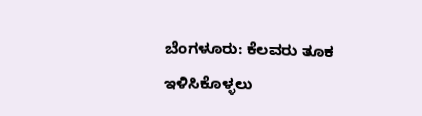ಬೆಂಗಳೂರು: ಕೆಲವರು ತೂಕ ಇಳಿಸಿಕೊಳ್ಳಲು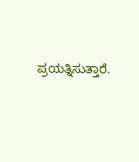ಪ್ರಯತ್ನಿಸುತ್ತಾರೆ.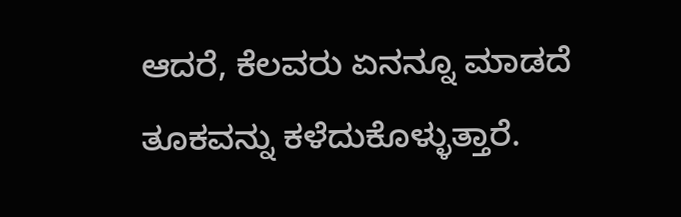ಆದರೆ, ಕೆಲವರು ಏನನ್ನೂ ಮಾಡದೆ ತೂಕವನ್ನು ಕಳೆದುಕೊಳ್ಳುತ್ತಾರೆ.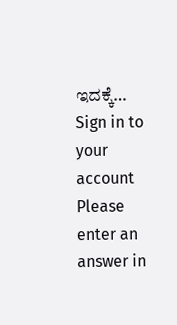ಇದಕ್ಕೆ…
Sign in to your account
Please enter an answer in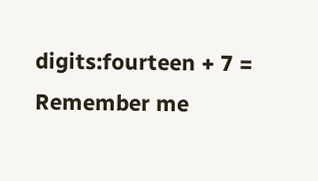digits:fourteen + 7 =
Remember me